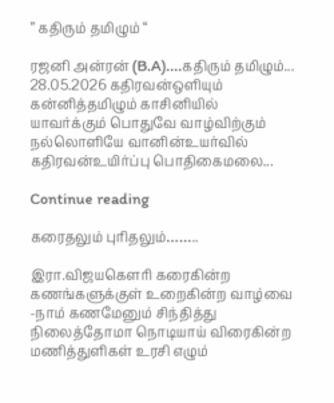” கதிரும் தமிழும் “

ரஜனி அன்ரன் (B.A)....கதிரும் தமிழும்... 28.05.2026 கதிரவன்ஒளியும் கன்னித்தமிழும் காசினியில் யாவர்க்கும் பொதுவே வாழ்விற்கும் நல்லொளியே வானின்உயர்வில் கதிரவன்உயிர்ப்பு பொதிகைமலை...

Continue reading

கரைதலும் புரிதலும்……..

இரா.விஜயகௌரி கரைகின்ற கணங்களுக்குள் உறைகின்ற வாழ்வை -நாம் கணமேனும் சிந்தித்து நிலைத்தோமா நொடியாய் விரைகின்ற மணித்துளிகள் உரசி எழும்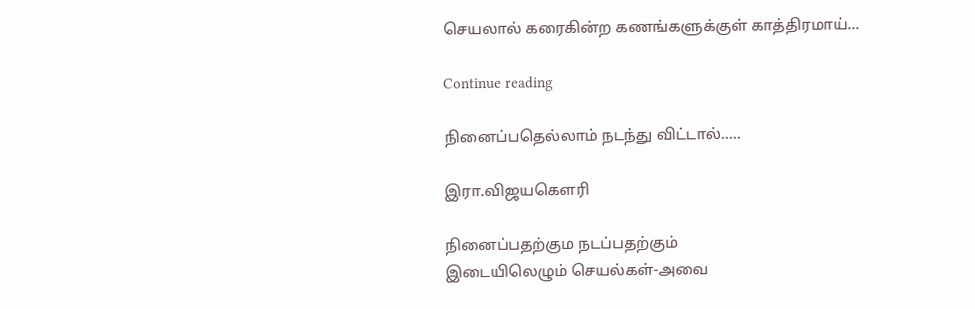செயலால் கரைகின்ற கணங்களுக்குள் காத்திரமாய்...

Continue reading

நினைப்பதெல்லாம் நடந்து விட்டால்…..

இரா.விஜயகௌரி

நினைப்பதற்கும நடப்பதற்கும்
இடையிலெழும் செயல்கள்-அவை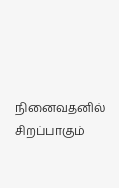நினைவதனில் சிறப்பாகும்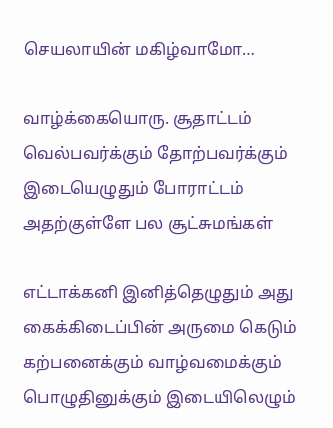செயலாயின் மகிழ்வாமோ…

வாழ்க்கையொரு. சூதாட்டம்
வெல்பவர்க்கும் தோற்பவர்க்கும்
இடையெழுதும் போராட்டம்
அதற்குள்ளே பல சூட்சுமங்கள்

எட்டாக்கனி இனித்தெழுதும் அது
கைக்கிடைப்பின் அருமை கெடும்
கற்பனைக்கும் வாழ்வமைக்கும்
பொழுதினுக்கும் இடையிலெழும்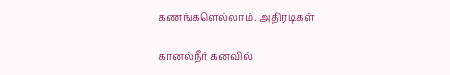கணங்களெல்லாம். அதிரடிகள்

கானல்நீர் கனவில்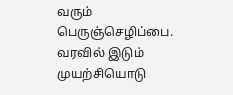வரும்
பெருஞ்செழிப்பை. வரவில் இடும்
முயற்சியொடு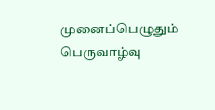முனைப்பெழுதும் பெருவாழ்வு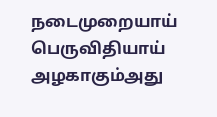நடைமுறையாய் பெருவிதியாய்
அழகாகும்அது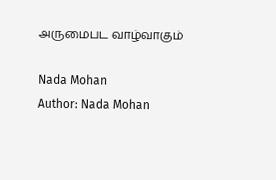அருமைபட வாழ்வாகும்

Nada Mohan
Author: Nada Mohan